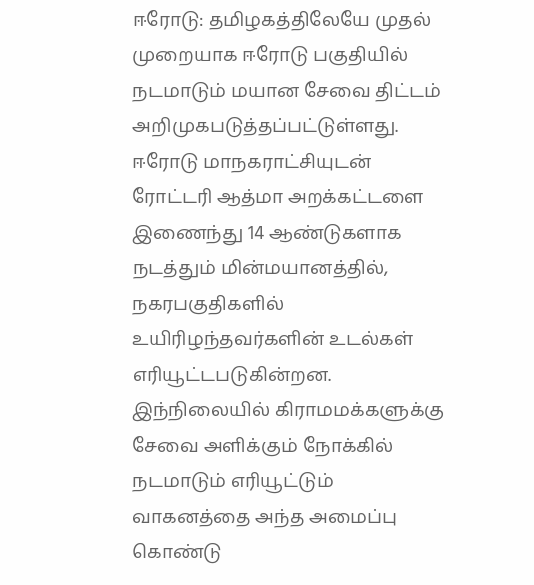ஈரோடு: தமிழகத்திலேயே முதல் முறையாக ஈரோடு பகுதியில் நடமாடும் மயான சேவை திட்டம் அறிமுகபடுத்தப்பட்டுள்ளது. ஈரோடு மாநகராட்சியுடன் ரோட்டரி ஆத்மா அறக்கட்டளை இணைந்து 14 ஆண்டுகளாக நடத்தும் மின்மயானத்தில், நகரபகுதிகளில் உயிரிழந்தவர்களின் உடல்கள் எரியூட்டபடுகின்றன. இந்நிலையில் கிராமமக்களுக்கு சேவை அளிக்கும் நோக்கில் நடமாடும் எரியூட்டும் வாகனத்தை அந்த அமைப்பு கொண்டு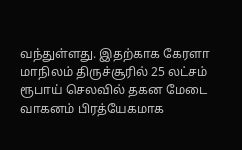வந்துள்ளது. இதற்காக கேரளா மாநிலம் திருச்சூரில் 25 லட்சம் ரூபாய் செலவில் தகன மேடை வாகனம் பிரத்யேகமாக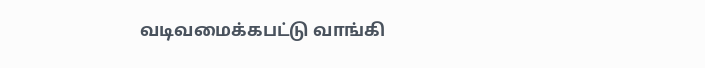வடிவமைக்கபட்டு வாங்கி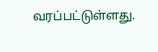வரப்பட்டுள்ளது.